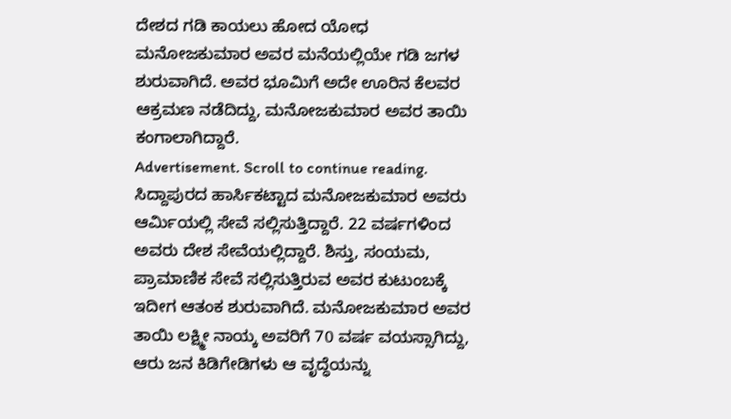ದೇಶದ ಗಡಿ ಕಾಯಲು ಹೋದ ಯೋಧ ಮನೋಜಕುಮಾರ ಅವರ ಮನೆಯಲ್ಲಿಯೇ ಗಡಿ ಜಗಳ ಶುರುವಾಗಿದೆ. ಅವರ ಭೂಮಿಗೆ ಅದೇ ಊರಿನ ಕೆಲವರ ಆಕ್ರಮಣ ನಡೆದಿದ್ದು, ಮನೋಜಕುಮಾರ ಅವರ ತಾಯಿ ಕಂಗಾಲಾಗಿದ್ದಾರೆ.
Advertisement. Scroll to continue reading.
ಸಿದ್ದಾಪುರದ ಹಾರ್ಸಿಕಟ್ಟಾದ ಮನೋಜಕುಮಾರ ಅವರು ಆರ್ಮಿಯಲ್ಲಿ ಸೇವೆ ಸಲ್ಲಿಸುತ್ತಿದ್ದಾರೆ. 22 ವರ್ಷಗಳಿಂದ ಅವರು ದೇಶ ಸೇವೆಯಲ್ಲಿದ್ದಾರೆ. ಶಿಸ್ತು, ಸಂಯಮ, ಪ್ರಾಮಾಣಿಕ ಸೇವೆ ಸಲ್ಲಿಸುತ್ತಿರುವ ಅವರ ಕುಟುಂಬಕ್ಕೆ ಇದೀಗ ಆತಂಕ ಶುರುವಾಗಿದೆ. ಮನೋಜಕುಮಾರ ಅವರ ತಾಯಿ ಲಕ್ಷ್ಮೀ ನಾಯ್ಕ ಅವರಿಗೆ 70 ವರ್ಷ ವಯಸ್ಸಾಗಿದ್ದು, ಆರು ಜನ ಕಿಡಿಗೇಡಿಗಳು ಆ ವೃದ್ಧೆಯನ್ನು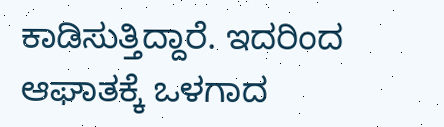ಕಾಡಿಸುತ್ತಿದ್ದಾರೆ. ಇದರಿಂದ ಆಘಾತಕ್ಕೆ ಒಳಗಾದ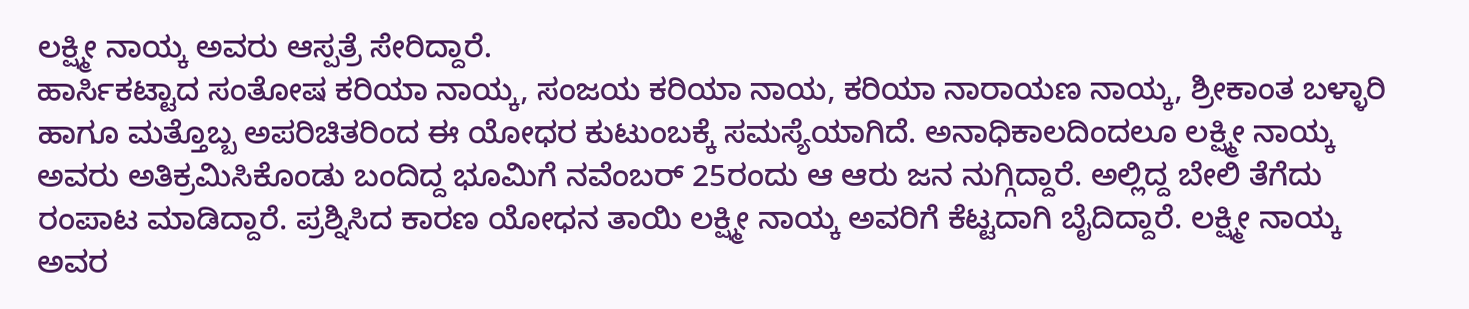ಲಕ್ಷ್ಮೀ ನಾಯ್ಕ ಅವರು ಆಸ್ಪತ್ರೆ ಸೇರಿದ್ದಾರೆ.
ಹಾರ್ಸಿಕಟ್ಟಾದ ಸಂತೋಷ ಕರಿಯಾ ನಾಯ್ಕ, ಸಂಜಯ ಕರಿಯಾ ನಾಯ, ಕರಿಯಾ ನಾರಾಯಣ ನಾಯ್ಕ, ಶ್ರೀಕಾಂತ ಬಳ್ಳಾರಿ ಹಾಗೂ ಮತ್ತೊಬ್ಬ ಅಪರಿಚಿತರಿಂದ ಈ ಯೋಧರ ಕುಟುಂಬಕ್ಕೆ ಸಮಸ್ಯೆಯಾಗಿದೆ. ಅನಾಧಿಕಾಲದಿಂದಲೂ ಲಕ್ಷ್ಮೀ ನಾಯ್ಕ ಅವರು ಅತಿಕ್ರಮಿಸಿಕೊಂಡು ಬಂದಿದ್ದ ಭೂಮಿಗೆ ನವೆಂಬರ್ 25ರಂದು ಆ ಆರು ಜನ ನುಗ್ಗಿದ್ದಾರೆ. ಅಲ್ಲಿದ್ದ ಬೇಲಿ ತೆಗೆದು ರಂಪಾಟ ಮಾಡಿದ್ದಾರೆ. ಪ್ರಶ್ನಿಸಿದ ಕಾರಣ ಯೋಧನ ತಾಯಿ ಲಕ್ಷ್ಮೀ ನಾಯ್ಕ ಅವರಿಗೆ ಕೆಟ್ಟದಾಗಿ ಬೈದಿದ್ದಾರೆ. ಲಕ್ಷ್ಮೀ ನಾಯ್ಕ ಅವರ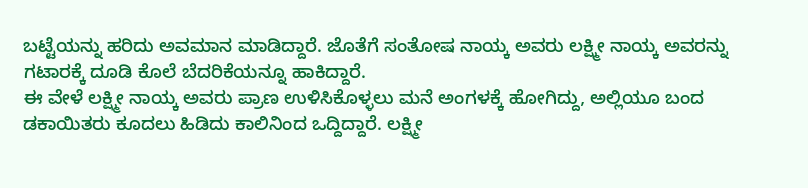ಬಟ್ಟೆಯನ್ನು ಹರಿದು ಅವಮಾನ ಮಾಡಿದ್ದಾರೆ. ಜೊತೆಗೆ ಸಂತೋಷ ನಾಯ್ಕ ಅವರು ಲಕ್ಷ್ಮೀ ನಾಯ್ಕ ಅವರನ್ನು ಗಟಾರಕ್ಕೆ ದೂಡಿ ಕೊಲೆ ಬೆದರಿಕೆಯನ್ನೂ ಹಾಕಿದ್ದಾರೆ.
ಈ ವೇಳೆ ಲಕ್ಷ್ಮೀ ನಾಯ್ಕ ಅವರು ಪ್ರಾಣ ಉಳಿಸಿಕೊಳ್ಳಲು ಮನೆ ಅಂಗಳಕ್ಕೆ ಹೋಗಿದ್ದು, ಅಲ್ಲಿಯೂ ಬಂದ ಡಕಾಯಿತರು ಕೂದಲು ಹಿಡಿದು ಕಾಲಿನಿಂದ ಒದ್ದಿದ್ದಾರೆ. ಲಕ್ಷ್ಮೀ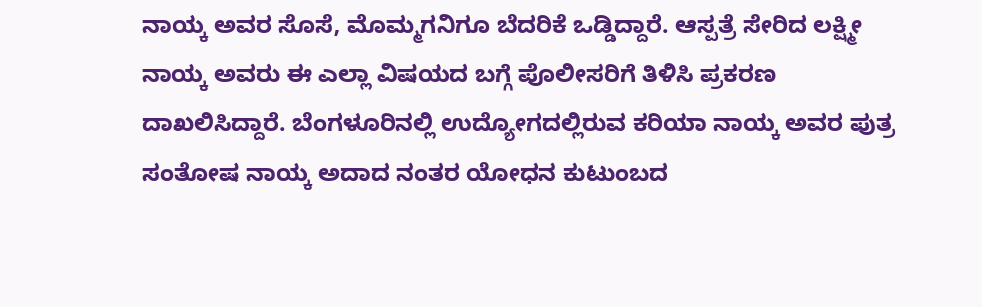ನಾಯ್ಕ ಅವರ ಸೊಸೆ, ಮೊಮ್ಮಗನಿಗೂ ಬೆದರಿಕೆ ಒಡ್ಡಿದ್ದಾರೆ. ಆಸ್ಪತ್ರೆ ಸೇರಿದ ಲಕ್ಷ್ಮೀ ನಾಯ್ಕ ಅವರು ಈ ಎಲ್ಲಾ ವಿಷಯದ ಬಗ್ಗೆ ಪೊಲೀಸರಿಗೆ ತಿಳಿಸಿ ಪ್ರಕರಣ ದಾಖಲಿಸಿದ್ದಾರೆ. ಬೆಂಗಳೂರಿನಲ್ಲಿ ಉದ್ಯೋಗದಲ್ಲಿರುವ ಕರಿಯಾ ನಾಯ್ಕ ಅವರ ಪುತ್ರ ಸಂತೋಷ ನಾಯ್ಕ ಅದಾದ ನಂತರ ಯೋಧನ ಕುಟುಂಬದ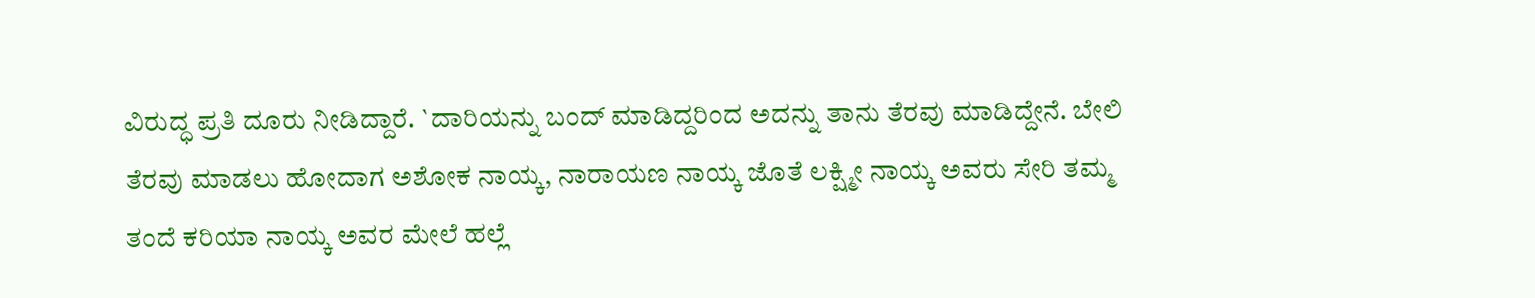ವಿರುದ್ಧ ಪ್ರತಿ ದೂರು ನೀಡಿದ್ದಾರೆ. `ದಾರಿಯನ್ನು ಬಂದ್ ಮಾಡಿದ್ದರಿಂದ ಅದನ್ನು ತಾನು ತೆರವು ಮಾಡಿದ್ದೇನೆ. ಬೇಲಿ ತೆರವು ಮಾಡಲು ಹೋದಾಗ ಅಶೋಕ ನಾಯ್ಕ, ನಾರಾಯಣ ನಾಯ್ಕ ಜೊತೆ ಲಕ್ಷ್ಮೀ ನಾಯ್ಕ ಅವರು ಸೇರಿ ತಮ್ಮ ತಂದೆ ಕರಿಯಾ ನಾಯ್ಕ ಅವರ ಮೇಲೆ ಹಲ್ಲೆ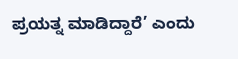ಪ್ರಯತ್ನ ಮಾಡಿದ್ದಾರೆ’ ಎಂದು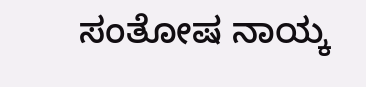ಸಂತೋಷ ನಾಯ್ಕ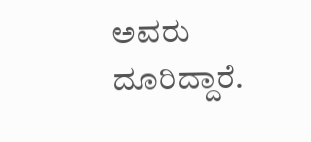ಅವರು ದೂರಿದ್ದಾರೆ.